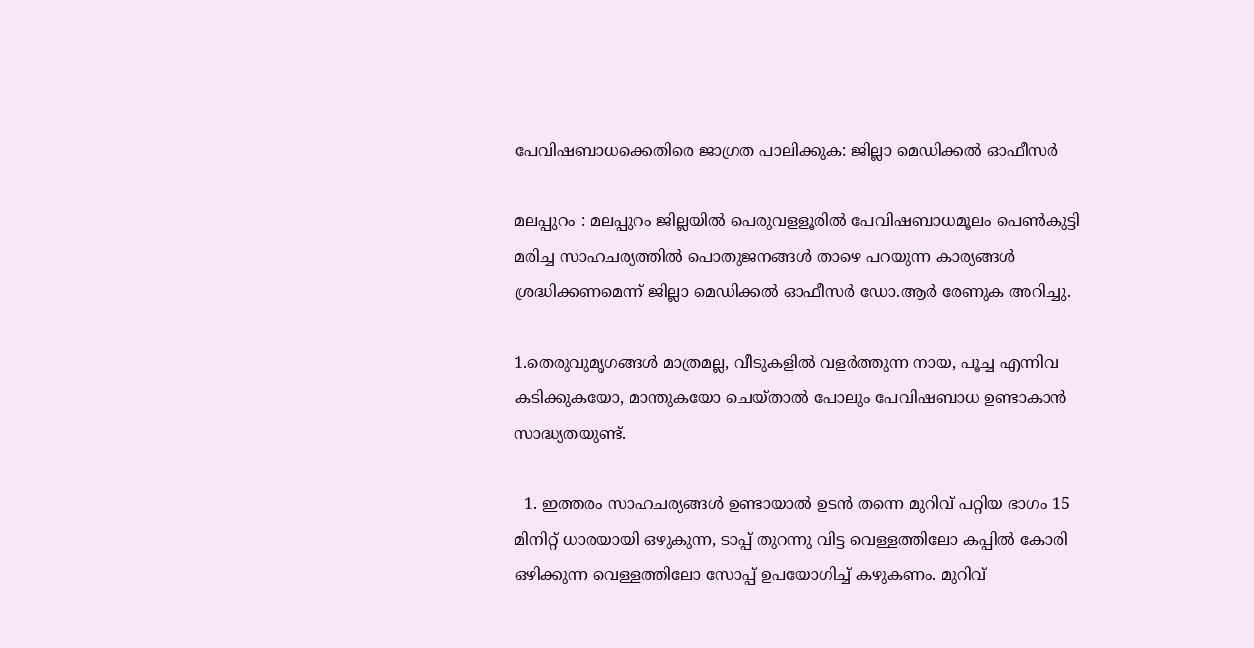പേവിഷബാധക്കെതിരെ ജാഗ്രത പാലിക്കുക: ജില്ലാ മെഡിക്കൽ ഓഫീസർ

മലപ്പുറം : മലപ്പുറം ജില്ലയിൽ പെരുവളളൂരിൽ പേവിഷബാധമൂലം പെൺകുട്ടി മരിച്ച സാഹചര്യത്തിൽ പൊതുജനങ്ങൾ താഴെ പറയുന്ന കാര്യങ്ങൾ ശ്രദ്ധിക്കണമെന്ന് ജില്ലാ മെഡിക്കൽ ഓഫീസർ ഡോ.ആർ രേണുക അറിച്ചു.

1.തെരുവുമൃഗങ്ങള്‍ മാത്രമല്ല, വീടുകളില്‍ വളർത്തുന്ന നായ, പൂച്ച എന്നിവ കടിക്കുകയോ, മാന്തുകയോ ചെയ്താല്‍ പോലും പേവിഷബാധ ഉണ്ടാകാൻ സാദ്ധ്യതയുണ്ട്.

  1. ഇത്തരം സാഹചര്യങ്ങള്‍ ഉണ്ടായാല്‍ ഉടൻ തന്നെ മുറിവ് പറ്റിയ ഭാഗം 15 മിനിറ്റ് ധാരയായി ഒഴുകുന്ന, ടാപ്പ് തുറന്നു വിട്ട വെള്ളത്തിലോ കപ്പില്‍ കോരി ഒഴിക്കുന്ന വെള്ളത്തിലോ സോപ്പ് ഉപയോഗിച്ച്‌ കഴുകണം. മുറിവ്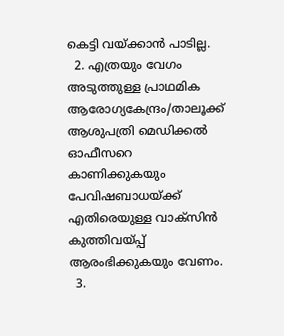കെട്ടി വയ്ക്കാൻ പാടില്ല.
  2. എത്രയും വേഗം അടുത്തുള്ള പ്രാഥമിക ആരോഗ്യകേന്ദ്രം/താലൂക്ക് ആശുപത്രി മെഡിക്കല്‍ ഓഫീസറെ കാണിക്കുകയും പേവിഷബാധയ്ക്ക് എതിരെയുള്ള വാക്സിൻ കുത്തിവയ്പ്പ് ആരംഭിക്കുകയും വേണം.
  3.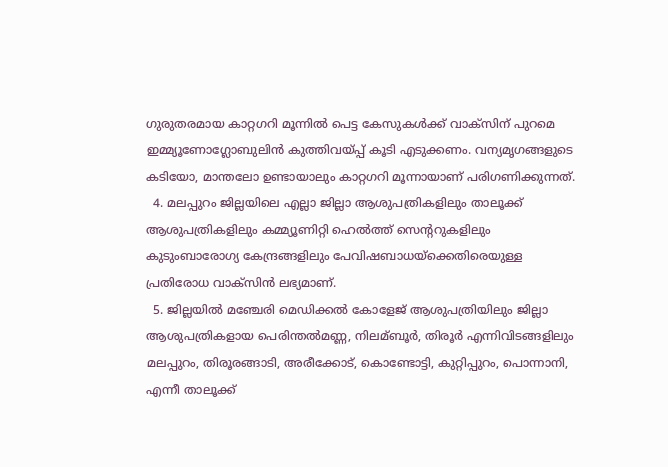ഗുരുതരമായ കാറ്റഗറി മൂന്നില്‍ പെട്ട കേസുകള്‍ക്ക് വാക്സിന് പുറമെ ഇമ്മ്യൂണോഗ്ലോബുലിൻ കുത്തിവയ്പ്പ് കൂടി എടുക്കണം. വന്യമൃഗങ്ങളുടെ കടിയോ, മാന്തലോ ഉണ്ടായാലും കാറ്റഗറി മൂന്നായാണ് പരിഗണിക്കുന്നത്.
  4. മലപ്പുറം ജില്ലയിലെ എല്ലാ ജില്ലാ ആശുപത്രികളിലും താലൂക്ക് ആശുപത്രികളിലും കമ്മ്യൂണിറ്റി ഹെല്‍ത്ത് സെന്ററുകളിലും കുടുംബാരോഗ്യ കേന്ദ്രങ്ങളിലും പേവിഷബാധയ്ക്കെതിരെയുള്ള പ്രതിരോധ വാക്സിൻ ലഭ്യമാണ്.
  5. ജില്ലയില്‍ മഞ്ചേരി മെഡിക്കല്‍ കോളേജ് ആശുപത്രിയിലും ജില്ലാ ആശുപത്രികളായ പെരിന്തല്‍മണ്ണ, നിലമ്ബൂർ, തിരൂർ എന്നിവിടങ്ങളിലും മലപ്പുറം, തിരൂരങ്ങാടി, അരീക്കോട്, കൊണ്ടോട്ടി, കുറ്റിപ്പുറം, പൊന്നാനി, എന്നീ താലൂക്ക്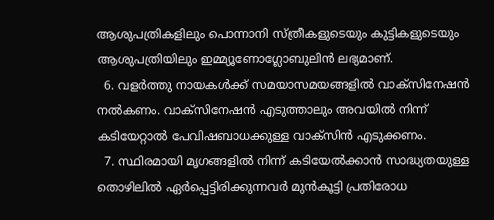ആശുപത്രികളിലും പൊന്നാനി സ്ത്രീകളുടെയും കുട്ടികളുടെയും ആശുപത്രിയിലും ഇമ്മ്യൂണോഗ്ലോബുലിൻ ലഭ്യമാണ്.
  6. വളർത്തു നായകള്‍ക്ക് സമയാസമയങ്ങളില്‍ വാക്സിനേഷൻ നല്‍കണം. വാക്സിനേഷൻ എടുത്താലും അവയില്‍ നിന്ന് കടിയേറ്റാല്‍ പേവിഷബാധക്കുള്ള വാക്സിൻ എടുക്കണം.
  7. സ്ഥിരമായി മൃഗങ്ങളില്‍ നിന്ന് കടിയേല്‍ക്കാൻ സാദ്ധ്യതയുള്ള തൊഴിലില്‍ ഏർപ്പെട്ടിരിക്കുന്നവർ മുൻകൂട്ടി പ്രതിരോധ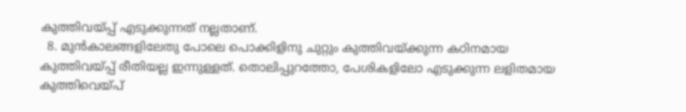കുത്തിവയ്പ്പ് എടുക്കുന്നത് നല്ലതാണ്.
  8. മുൻകാലങ്ങളിലേതു പോലെ പൊക്കിളിനു ചുറ്റും കുത്തിവയ്ക്കുന്ന കഠിനമായ കുത്തിവയ്പ്പ് രീതിയല്ല ഇന്നുള്ളത്. തൊലിപ്പുറത്തോ, പേശികളിലോ എടുക്കുന്ന ലളിതമായ കുത്തിവെയ്പ്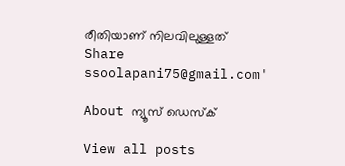രീതിയാണ് നിലവിലുള്ളത്
Share
ssoolapani75@gmail.com'

About ന്യൂസ് ഡെസ്ക്

View all posts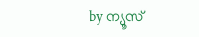by ന്യൂസ്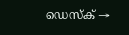ഡെസ്ക് →